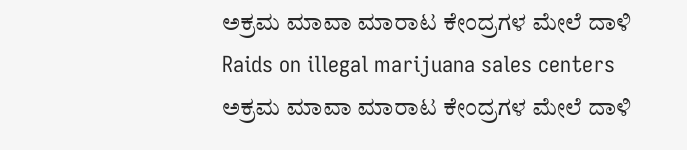ಅಕ್ರಮ ಮಾವಾ ಮಾರಾಟ ಕೇಂದ್ರಗಳ ಮೇಲೆ ದಾಳಿ
Raids on illegal marijuana sales centers
ಅಕ್ರಮ ಮಾವಾ ಮಾರಾಟ ಕೇಂದ್ರಗಳ ಮೇಲೆ ದಾಳಿ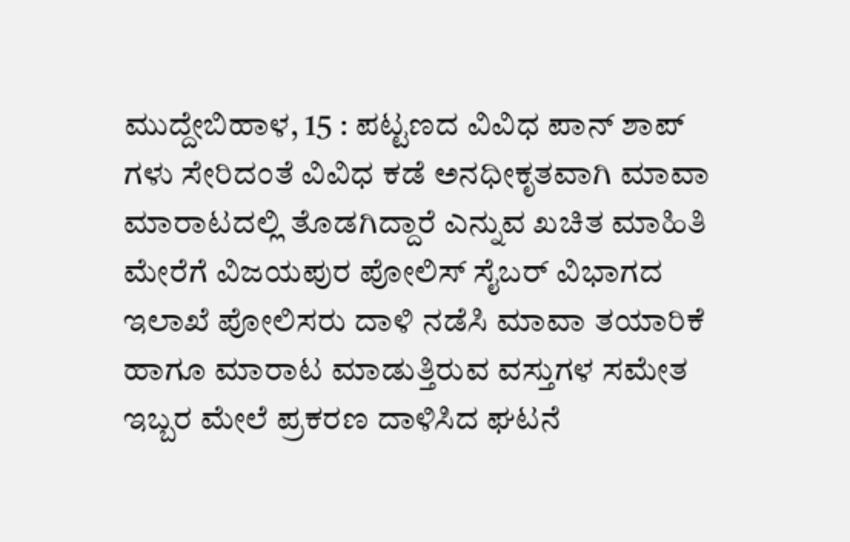ಮುದ್ದೇಬಿಹಾಳ, 15 : ಪಟ್ಟಣದ ವಿವಿಧ ಪಾನ್ ಶಾಪ್ ಗಳು ಸೇರಿದಂತೆ ವಿವಿಧ ಕಡೆ ಅನಧೀಕೃತವಾಗಿ ಮಾವಾ ಮಾರಾಟದಲ್ಲಿ ತೊಡಗಿದ್ದಾರೆ ಎನ್ನುವ ಖಚಿತ ಮಾಹಿತಿ ಮೇರೆಗೆ ವಿಜಯಪುರ ಪೋಲಿಸ್ ಸೈಬರ್ ವಿಭಾಗದ ಇಲಾಖೆ ಪೋಲಿಸರು ದಾಳಿ ನಡೆಸಿ ಮಾವಾ ತಯಾರಿಕೆ ಹಾಗೂ ಮಾರಾಟ ಮಾಡುತ್ತಿರುವ ವಸ್ತುಗಳ ಸಮೇತ ಇಬ್ಬರ ಮೇಲೆ ಪ್ರಕರಣ ದಾಳಿಸಿದ ಘಟನೆ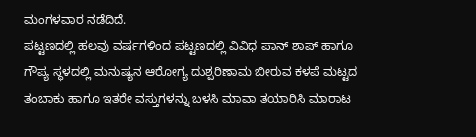ಮಂಗಳವಾರ ನಡೆದಿದೆ.
ಪಟ್ಟಣದಲ್ಲಿ ಹಲವು ವರ್ಷಗಳಿಂದ ಪಟ್ಟಣದಲ್ಲಿ ವಿವಿಧ ಪಾನ್ ಶಾಪ್ ಹಾಗೂ ಗೌಪ್ಯ ಸ್ಥಳದಲ್ಲಿ ಮನುಷ್ಯನ ಆರೋಗ್ಯ ದುಶ್ಪರಿಣಾಮ ಬೀರುವ ಕಳಪೆ ಮಟ್ಟದ ತಂಬಾಕು ಹಾಗೂ ಇತರೇ ವಸ್ತುಗಳನ್ನು ಬಳಸಿ ಮಾವಾ ತಯಾರಿಸಿ ಮಾರಾಟ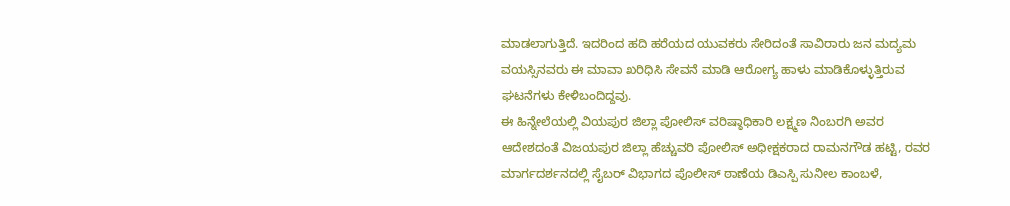ಮಾಡಲಾಗುತ್ತಿದೆ. ಇದರಿಂದ ಹದಿ ಹರೆಯದ ಯುವಕರು ಸೇರಿದಂತೆ ಸಾವಿರಾರು ಜನ ಮದ್ಯಮ ವಯಸ್ಸಿನವರು ಈ ಮಾವಾ ಖರಿಧಿಸಿ ಸೇವನೆ ಮಾಡಿ ಆರೋಗ್ಯ ಹಾಳು ಮಾಡಿಕೊಳ್ಳುತ್ತಿರುವ ಘಟನೆಗಳು ಕೇಳಿಬಂದಿದ್ದವು.
ಈ ಹಿನ್ನೇಲೆಯಲ್ಲಿ ವಿಯಪುರ ಜಿಲ್ಲಾ ಪೋಲಿಸ್ ವರಿಷ್ಠಾಧಿಕಾರಿ ಲಕ್ಷ್ಮಣ ನಿಂಬರಗಿ ಅವರ ಆದೇಶದಂತೆ ವಿಜಯಪುರ ಜಿಲ್ಲಾ ಹೆಚ್ಚುವರಿ ಪೋಲಿಸ್ ಅಧೀಕ್ಷಕರಾದ ರಾಮನಗೌಡ ಹಟ್ಟಿ, ರವರ ಮಾರ್ಗದರ್ಶನದಲ್ಲಿ ಸೈಬರ್ ವಿಭಾಗದ ಪೊಲೀಸ್ ಠಾಣೆಯ ಡಿಎಸ್ಪಿ ಸುನೀಲ ಕಾಂಬಳೆ,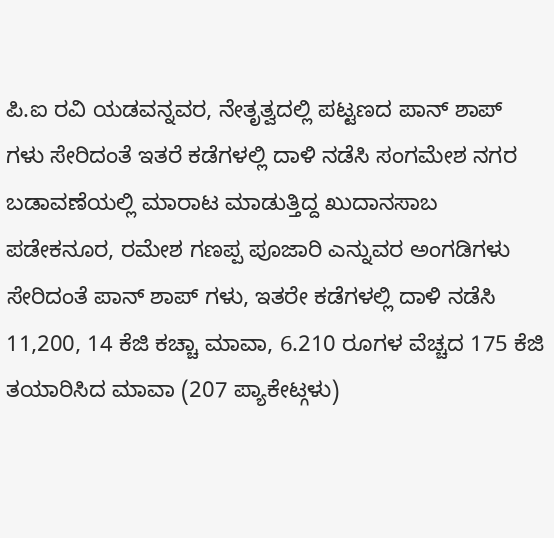ಪಿ.ಐ ರವಿ ಯಡವನ್ನವರ, ನೇತೃತ್ವದಲ್ಲಿ ಪಟ್ಟಣದ ಪಾನ್ ಶಾಪ್ ಗಳು ಸೇರಿದಂತೆ ಇತರೆ ಕಡೆಗಳಲ್ಲಿ ದಾಳಿ ನಡೆಸಿ ಸಂಗಮೇಶ ನಗರ ಬಡಾವಣೆಯಲ್ಲಿ ಮಾರಾಟ ಮಾಡುತ್ತಿದ್ದ ಖುದಾನಸಾಬ ಪಡೇಕನೂರ, ರಮೇಶ ಗಣಪ್ಪ ಪೂಜಾರಿ ಎನ್ನುವರ ಅಂಗಡಿಗಳು ಸೇರಿದಂತೆ ಪಾನ್ ಶಾಪ್ ಗಳು, ಇತರೇ ಕಡೆಗಳಲ್ಲಿ ದಾಳಿ ನಡೆಸಿ 11,200, 14 ಕೆಜಿ ಕಚ್ಚಾ ಮಾವಾ, 6.210 ರೂಗಳ ವೆಚ್ಚದ 175 ಕೆಜಿ ತಯಾರಿಸಿದ ಮಾವಾ (207 ಪ್ಯಾಕೇಟ್ಗಳು)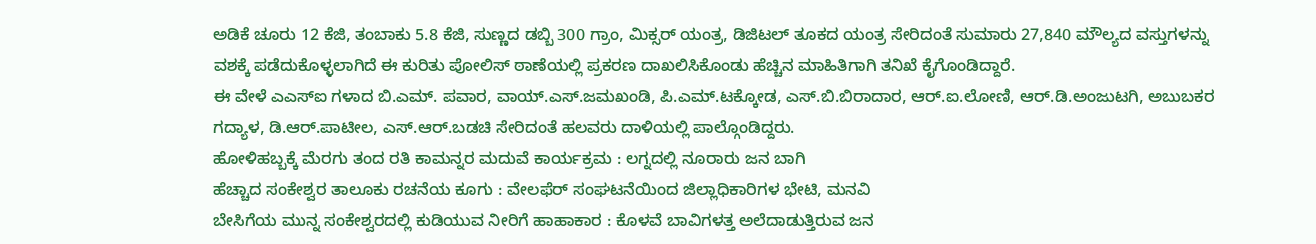ಅಡಿಕೆ ಚೂರು 12 ಕೆಜಿ, ತಂಬಾಕು 5.8 ಕೆಜಿ, ಸುಣ್ಣದ ಡಬ್ಬಿ 300 ಗ್ರಾಂ, ಮಿಕ್ಸರ್ ಯಂತ್ರ, ಡಿಜಿಟಲ್ ತೂಕದ ಯಂತ್ರ ಸೇರಿದಂತೆ ಸುಮಾರು 27,840 ಮೌಲ್ಯದ ವಸ್ತುಗಳನ್ನು ವಶಕ್ಕೆ ಪಡೆದುಕೊಳ್ಳಲಾಗಿದೆ ಈ ಕುರಿತು ಪೋಲಿಸ್ ಠಾಣೆಯಲ್ಲಿ ಪ್ರಕರಣ ದಾಖಲಿಸಿಕೊಂಡು ಹೆಚ್ಚಿನ ಮಾಹಿತಿಗಾಗಿ ತನಿಖೆ ಕೈಗೊಂಡಿದ್ದಾರೆ.
ಈ ವೇಳೆ ಎಎಸ್ಐ ಗಳಾದ ಬಿ.ಎಮ್. ಪವಾರ, ವಾಯ್.ಎಸ್.ಜಮಖಂಡಿ, ಪಿ.ಎಮ್.ಟಕ್ಕೋಡ, ಎಸ್.ಬಿ.ಬಿರಾದಾರ, ಆರ್.ಐ.ಲೋಣಿ, ಆರ್.ಡಿ.ಅಂಜುಟಗಿ, ಅಬುಬಕರ ಗದ್ಯಾಳ, ಡಿ.ಆರ್.ಪಾಟೀಲ, ಎಸ್.ಆರ್.ಬಡಚಿ ಸೇರಿದಂತೆ ಹಲವರು ದಾಳಿಯಲ್ಲಿ ಪಾಲ್ಗೊಂಡಿದ್ದರು.
ಹೋಳಿಹಬ್ಬಕ್ಕೆ ಮೆರಗು ತಂದ ರತಿ ಕಾಮನ್ನರ ಮದುವೆ ಕಾರ್ಯಕ್ರಮ : ಲಗ್ನದಲ್ಲಿ ನೂರಾರು ಜನ ಬಾಗಿ
ಹೆಚ್ಚಾದ ಸಂಕೇಶ್ವರ ತಾಲೂಕು ರಚನೆಯ ಕೂಗು : ವೇಲಫೆರ್ ಸಂಘಟನೆಯಿಂದ ಜಿಲ್ಲಾಧಿಕಾರಿಗಳ ಭೇಟಿ, ಮನವಿ
ಬೇಸಿಗೆಯ ಮುನ್ನ ಸಂಕೇಶ್ವರದಲ್ಲಿ ಕುಡಿಯುವ ನೀರಿಗೆ ಹಾಹಾಕಾರ : ಕೊಳವೆ ಬಾವಿಗಳತ್ತ ಅಲೆದಾಡುತ್ತಿರುವ ಜನ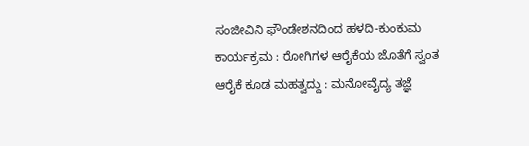ಸಂಜೀವಿನಿ ಫೌಂಡೇಶನದಿಂದ ಹಳದಿ-ಕುಂಕುಮ ಕಾರ್ಯಕ್ರಮ : ರೋಗಿಗಳ ಆರೈಕೆಯ ಜೊತೆಗೆ ಸ್ವಂತ ಆರೈಕೆ ಕೂಡ ಮಹತ್ವದ್ದು : ಮನೋವೈದ್ಯ ತಜ್ಞೆ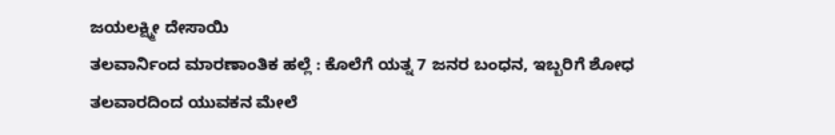ಜಯಲಕ್ಷ್ಮೀ ದೇಸಾಯಿ
ತಲವಾರ್ನಿಂದ ಮಾರಣಾಂತಿಕ ಹಲ್ಲೆ : ಕೊಲೆಗೆ ಯತ್ನ 7 ಜನರ ಬಂಧನ, ಇಬ್ಬರಿಗೆ ಶೋಧ
ತಲವಾರದಿಂದ ಯುವಕನ ಮೇಲೆ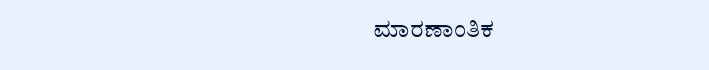ಮಾರಣಾಂತಿಕ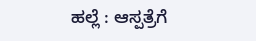ಹಲ್ಲೆ : ಆಸ್ಪತ್ರೆಗೆ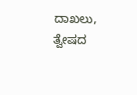ದಾಖಲು, ತ್ವೇಷದ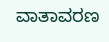ವಾತಾವರಣ